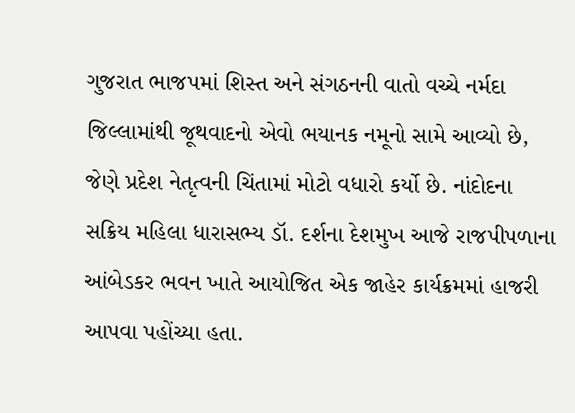ગુજરાત ભાજપમાં શિસ્ત અને સંગઠનની વાતો વચ્ચે નર્મદા જિલ્લામાંથી જૂથવાદનો એવો ભયાનક નમૂનો સામે આવ્યો છે, જેણે પ્રદેશ નેતૃત્વની ચિંતામાં મોટો વધારો કર્યો છે. નાંદોદના સક્રિય મહિલા ધારાસભ્ય ડૉ. દર્શના દેશમુખ આજે રાજપીપળાના આંબેડકર ભવન ખાતે આયોજિત એક જાહેર કાર્યક્રમમાં હાજરી આપવા પહોંચ્યા હતા.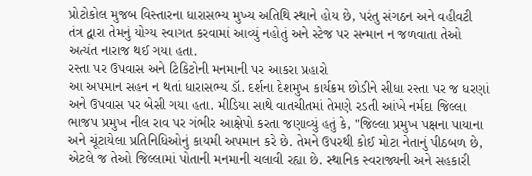પ્રોટોકોલ મુજબ વિસ્તારના ધારાસભ્ય મુખ્ય અતિથિ સ્થાને હોય છે, પરંતુ સંગઠન અને વહીવટી તંત્ર દ્વારા તેમનું યોગ્ય સ્વાગત કરવામાં આવ્યું નહોતું અને સ્ટેજ પર સન્માન ન જળવાતા તેઓ અત્યંત નારાજ થઈ ગયા હતા.
રસ્તા પર ઉપવાસ અને ટિકિટોની મનમાની પર આકરા પ્રહારો
આ અપમાન સહન ન થતાં ધારાસભ્ય ડૉ. દર્શના દેશમુખ કાર્યક્રમ છોડીને સીધા રસ્તા પર જ ધરણાં અને ઉપવાસ પર બેસી ગયા હતા. મીડિયા સાથે વાતચીતમાં તેમણે રડતી આંખે નર્મદા જિલ્લા ભાજપ પ્રમુખ નીલ રાવ પર ગંભીર આક્ષેપો કરતા જણાવ્યું હતું કે, "જિલ્લા પ્રમુખ પક્ષના પાયાના અને ચૂંટાયેલા પ્રતિનિધિઓનું કાયમી અપમાન કરે છે. તેમને ઉપરથી કોઈ મોટા નેતાનું પીઠબળ છે, એટલે જ તેઓ જિલ્લામાં પોતાની મનમાની ચલાવી રહ્યા છે. સ્થાનિક સ્વરાજ્યની અને સહકારી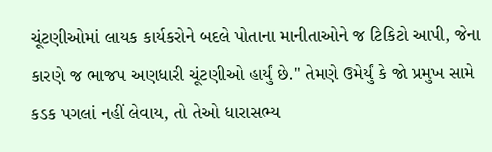ચૂંટણીઓમાં લાયક કાર્યકરોને બદલે પોતાના માનીતાઓને જ ટિકિટો આપી, જેના કારણે જ ભાજપ અણધારી ચૂંટણીઓ હાર્યું છે." તેમણે ઉમેર્યું કે જો પ્રમુખ સામે કડક પગલાં નહીં લેવાય, તો તેઓ ધારાસભ્ય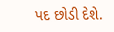પદ છોડી દેશે.